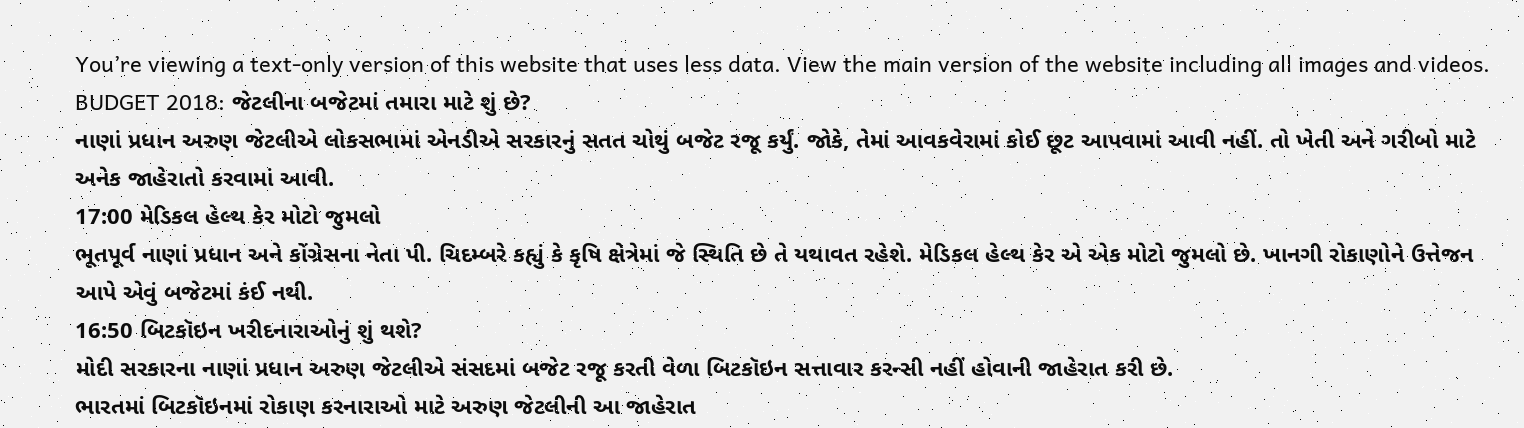You’re viewing a text-only version of this website that uses less data. View the main version of the website including all images and videos.
BUDGET 2018: જેટલીના બજેટમાં તમારા માટે શું છે?
નાણાં પ્રધાન અરુણ જેટલીએ લોકસભામાં એનડીએ સરકારનું સતત ચોથું બજેટ રજૂ કર્યું. જોકે, તેમાં આવકવેરામાં કોઈ છૂટ આપવામાં આવી નહીં. તો ખેતી અને ગરીબો માટે અનેક જાહેરાતો કરવામાં આવી.
17:00 મેડિકલ હેલ્થ કેર મોટો જુમલો
ભૂતપૂર્વ નાણાં પ્રધાન અને કોંગ્રેસના નેતા પી. ચિદમ્બરે કહ્યું કે કૃષિ ક્ષેત્રેમાં જે સ્થિતિ છે તે યથાવત રહેશે. મેડિકલ હેલ્થ કેર એ એક મોટો જુમલો છે. ખાનગી રોકાણોને ઉત્તેજન આપે એવું બજેટમાં કંઈ નથી.
16:50 બિટકૉઇન ખરીદનારાઓનું શું થશે?
મોદી સરકારના નાણાં પ્રધાન અરુણ જેટલીએ સંસદમાં બજેટ રજૂ કરતી વેળા બિટકૉઇન સત્તાવાર કરન્સી નહીં હોવાની જાહેરાત કરી છે.
ભારતમાં બિટકૉઇનમાં રોકાણ કરનારાઓ માટે અરુણ જેટલીની આ જાહેરાત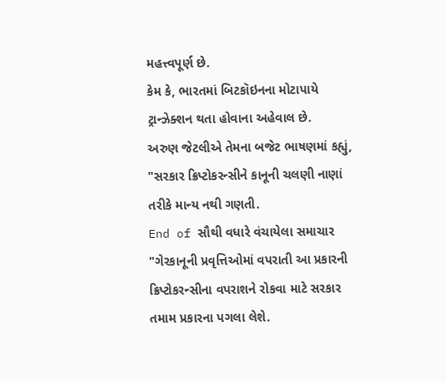મહત્ત્વપૂર્ણ છે.
કેમ કે, ભારતમાં બિટકૉઇનના મોટાપાયે ટ્રાન્ઝેક્શન થતા હોવાના અહેવાલ છે.
અરુણ જેટલીએ તેમના બજેટ ભાષણમાં કહ્યું, "સરકાર ક્રિપ્ટોકરન્સીને કાનૂની ચલણી નાણાં તરીકે માન્ય નથી ગણતી.
End of સૌથી વધારે વંચાયેલા સમાચાર
"ગેરકાનૂની પ્રવૃત્તિઓમાં વપરાતી આ પ્રકારની ક્રિપ્ટોકરન્સીના વપરાશને રોકવા માટે સરકાર તમામ પ્રકારના પગલા લેશે.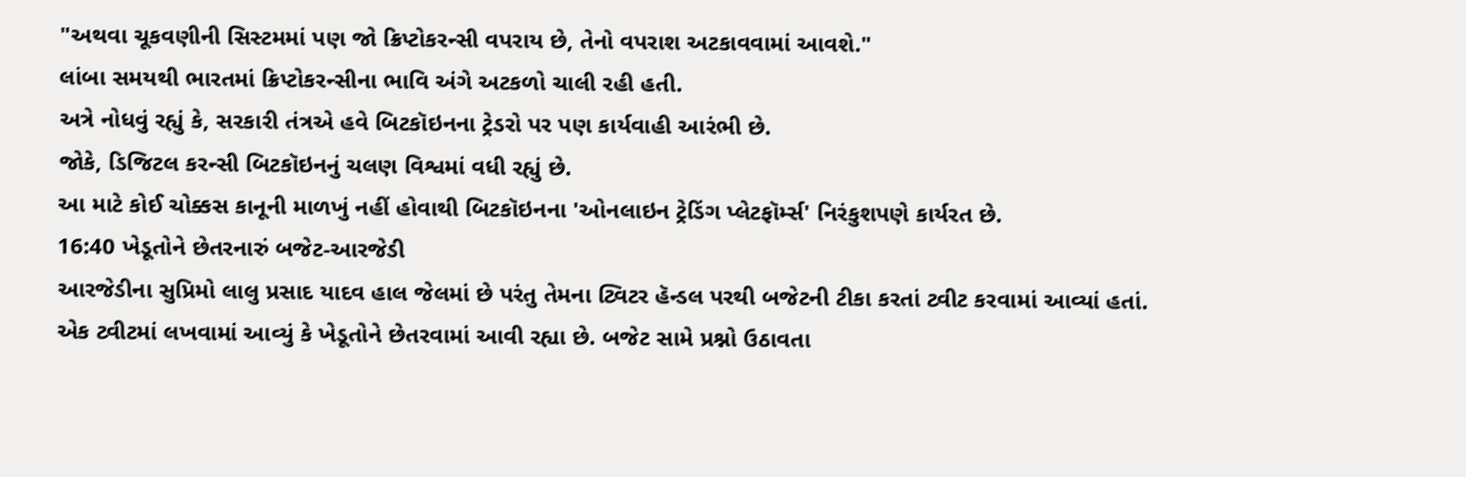"અથવા ચૂકવણીની સિસ્ટમમાં પણ જો ક્રિપ્ટોકરન્સી વપરાય છે, તેનો વપરાશ અટકાવવામાં આવશે."
લાંબા સમયથી ભારતમાં ક્રિપ્ટોકરન્સીના ભાવિ અંગે અટકળો ચાલી રહી હતી.
અત્રે નોધવું રહ્યું કે, સરકારી તંત્રએ હવે બિટકૉઇનના ટ્રેડરો પર પણ કાર્યવાહી આરંભી છે.
જોકે, ડિજિટલ કરન્સી બિટકૉઇનનું ચલણ વિશ્વમાં વધી રહ્યું છે.
આ માટે કોઈ ચોક્કસ કાનૂની માળખું નહીં હોવાથી બિટકૉઇનના 'ઓનલાઇન ટ્રેડિંગ પ્લેટફૉર્મ્સ' નિરંકુશપણે કાર્યરત છે.
16:40 ખેડૂતોને છેતરનારું બજેટ-આરજેડી
આરજેડીના સુપ્રિમો લાલુ પ્રસાદ યાદવ હાલ જેલમાં છે પરંતુ તેમના ટ્વિટર હૅન્ડલ પરથી બજેટની ટીકા કરતાં ટ્વીટ કરવામાં આવ્યાં હતાં.
એક ટ્વીટમાં લખવામાં આવ્યું કે ખેડૂતોને છેતરવામાં આવી રહ્યા છે. બજેટ સામે પ્રશ્નો ઉઠાવતા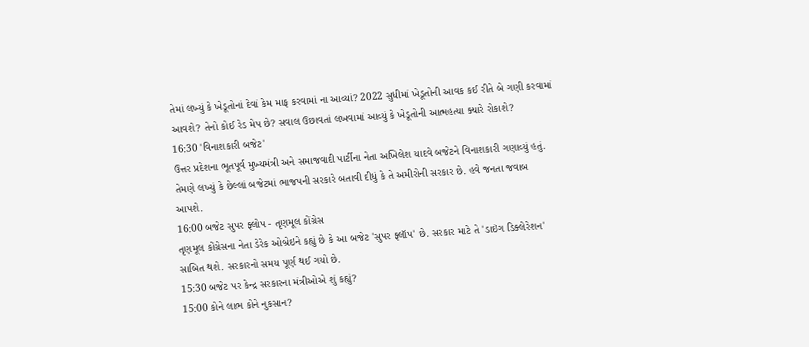તેમાં લખ્યું કે ખેડૂતોનાં દેવાં કેમ માફ કરવામાં ના આવ્યાં? 2022 સુધીમાં ખેડૂતોની આવક કઈ રીતે બે ગણી કરવામાં આવશે? તેનો કોઈ રેડ મેપ છે? સવાલ ઉછાવતાં લખવામાં આવ્યું કે ખેડૂતોની આત્મહત્યા ક્યારે રોકાશે?
16:30 'વિનાશકારી બજેટ'
ઉત્તર પ્રદેશના ભૂતપૂર્વ મુખ્યમંત્રી અને સમાજવાદી પાર્ટીના નેતા અખિલેશ યાદવે બજેટને વિનાશકારી ગણાવ્યું હતું. તેમણે લખ્યું કે છેલ્લાં બજેટમાં ભાજપની સરકારે બતાવી દીધું કે તે અમીરોની સરકાર છે. હવે જનતા જવાબ આપશે.
16:00 બજેટ સુપર ફ્લોપ - તૃણમૂલ કોંગ્રેસ
તૃણમૂલ કોંગ્રેસના નેતા ડેરેક ઓબ્રેઇને કહ્યું છે કે આ બજેટ 'સુપર ફ્લૉપ' છે. સરકાર માટે તે 'ડાઇંગ ડિક્લેરેશન' સાબિત થશે. સરકારનો સમય પૂર્ણ થઈ ગયો છે.
15:30 બજેટ પર કેન્દ્ર સરકારના મંત્રીઓએ શું કહ્યું?
15:00 કોને લાભ કોને નુકસાન?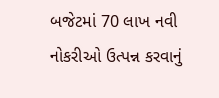બજેટમાં 70 લાખ નવી નોકરીઓ ઉત્પન્ન કરવાનું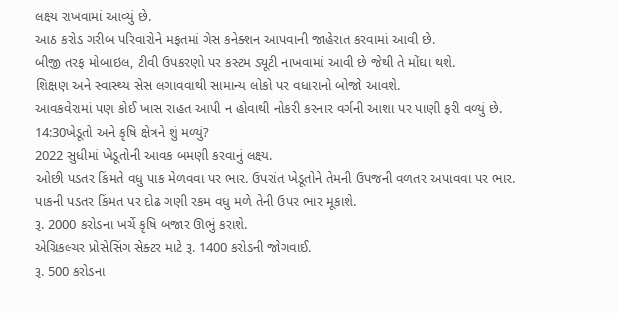લક્ષ્ય રાખવામાં આવ્યું છે.
આઠ કરોડ ગરીબ પરિવારોને મફતમાં ગેસ કનેક્શન આપવાની જાહેરાત કરવામાં આવી છે.
બીજી તરફ મોબાઇલ, ટીવી ઉપકરણો પર કસ્ટમ ડ્યૂટી નાખવામાં આવી છે જેથી તે મોંઘા થશે.
શિક્ષણ અને સ્વાસ્થ્ય સેસ લગાવવાથી સામાન્ય લોકો પર વધારાનો બોજો આવશે.
આવકવેરામાં પણ કોઈ ખાસ રાહત આપી ન હોવાથી નોકરી કરનાર વર્ગની આશા પર પાણી ફરી વળ્યું છે.
14:30ખેડૂતો અને કૃષિ ક્ષેત્રને શું મળ્યું?
2022 સુધીમાં ખેડૂતોની આવક બમણી કરવાનું લક્ષ્ય.
ઓછી પડતર કિંમતે વધુ પાક મેળવવા પર ભાર. ઉપરાંત ખેડૂતોને તેમની ઉપજની વળતર અપાવવા પર ભાર.
પાકની પડતર કિંમત પર દોઢ ગણી રકમ વધુ મળે તેની ઉપર ભાર મૂકાશે.
રૂ. 2000 કરોડના ખર્ચે કૃષિ બજાર ઊભું કરાશે.
એગ્રિકલ્ચર પ્રોસેસિંગ સેક્ટર માટે રૂ. 1400 કરોડની જોગવાઈ.
રૂ. 500 કરોડના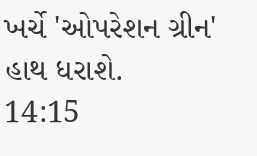ખર્ચે 'ઓપરેશન ગ્રીન' હાથ ધરાશે.
14:15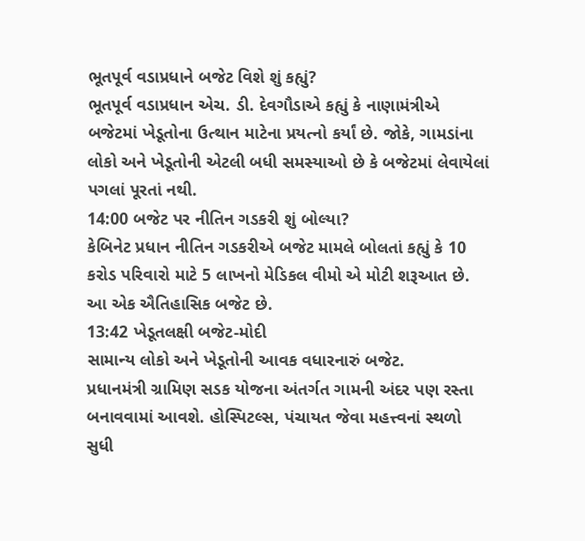ભૂતપૂર્વ વડાપ્રધાને બજેટ વિશે શું કહ્યું?
ભૂતપૂર્વ વડાપ્રધાન એચ. ડી. દેવગૌડાએ કહ્યું કે નાણામંત્રીએ બજેટમાં ખેડૂતોના ઉત્થાન માટેના પ્રયત્નો કર્યાં છે. જોકે, ગામડાંના લોકો અને ખેડૂતોની એટલી બધી સમસ્યાઓ છે કે બજેટમાં લેવાયેલાં પગલાં પૂરતાં નથી.
14:00 બજેટ પર નીતિન ગડકરી શું બોલ્યા?
કેબિનેટ પ્રધાન નીતિન ગડકરીએ બજેટ મામલે બોલતાં કહ્યું કે 10 કરોડ પરિવારો માટે 5 લાખનો મેડિકલ વીમો એ મોટી શરૂઆત છે. આ એક ઐતિહાસિક બજેટ છે.
13:42 ખેડૂતલક્ષી બજેટ-મોદી
સામાન્ય લોકો અને ખેડૂતોની આવક વધારનારું બજેટ.
પ્રધાનમંત્રી ગ્રામિણ સડક યોજના અંતર્ગત ગામની અંદર પણ રસ્તા બનાવવામાં આવશે. હોસ્પિટલ્સ, પંચાયત જેવા મહત્ત્વનાં સ્થળો સુધી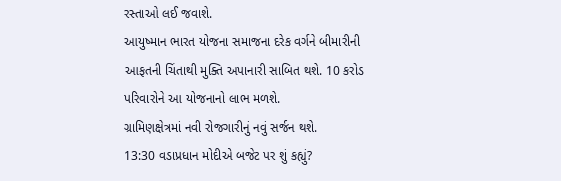રસ્તાઓ લઈ જવાશે.
આયુષ્માન ભારત યોજના સમાજના દરેક વર્ગને બીમારીની આફતની ચિંતાથી મુક્તિ અપાનારી સાબિત થશે. 10 કરોડ પરિવારોને આ યોજનાનો લાભ મળશે.
ગ્રામિણક્ષેત્રમાં નવી રોજગારીનું નવું સર્જન થશે.
13:30 વડાપ્રધાન મોદીએ બજેટ પર શું કહ્યું?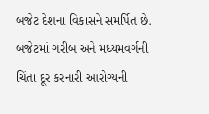બજેટ દેશના વિકાસને સમર્પિત છે. બજેટમાં ગરીબ અને મધ્યમવર્ગની ચિંતા દૂર કરનારી આરોગ્યની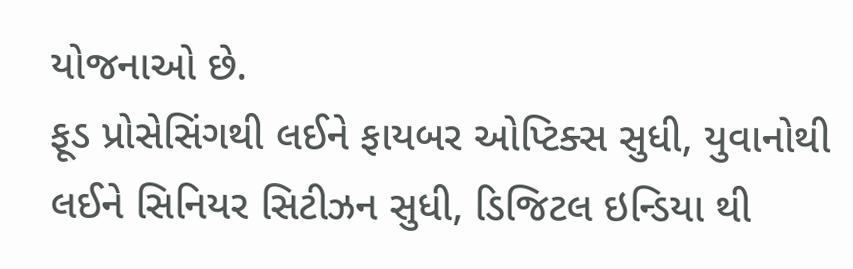યોજનાઓ છે.
ફૂડ પ્રોસેસિંગથી લઈને ફાયબર ઓપ્ટિક્સ સુધી, યુવાનોથી લઈને સિનિયર સિટીઝન સુધી, ડિજિટલ ઇન્ડિયા થી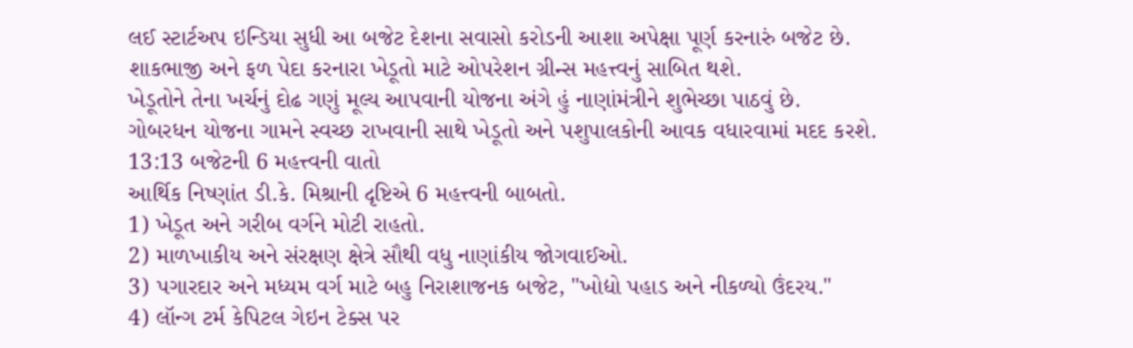લઈ સ્ટાર્ટઅપ ઇન્ડિયા સુધી આ બજેટ દેશના સવાસો કરોડની આશા અપેક્ષા પૂર્ણ કરનારું બજેટ છે.
શાકભાજી અને ફળ પેદા કરનારા ખેડૂતો માટે ઓપરેશન ગ્રીન્સ મહત્ત્વનું સાબિત થશે.
ખેડૂતોને તેના ખર્ચનું દોઢ ગણું મૂલ્ય આપવાની યોજના અંગે હું નાણાંમંત્રીને શુભેચ્છા પાઠવું છે.
ગોબરધન યોજના ગામને સ્વચ્છ રાખવાની સાથે ખેડૂતો અને પશુપાલકોની આવક વધારવામાં મદદ કરશે.
13:13 બજેટની 6 મહત્ત્વની વાતો
આર્થિક નિષ્ણાંત ડી.કે. મિશ્રાની દૃષ્ટિએ 6 મહત્ત્વની બાબતો.
1) ખેડૂત અને ગરીબ વર્ગને મોટી રાહતો.
2) માળખાકીય અને સંરક્ષણ ક્ષેત્રે સૌથી વધુ નાણાંકીય જોગવાઈઓ.
3) પગારદાર અને મધ્યમ વર્ગ માટે બહુ નિરાશાજનક બજેટ, "ખોદ્યો પહાડ અને નીકળ્યો ઉંદરય."
4) લૉન્ગ ટર્મ કેપિટલ ગેઇન ટેક્સ પર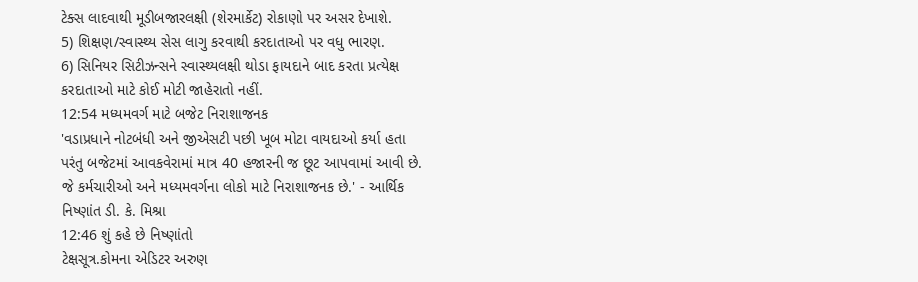ટેક્સ લાદવાથી મૂડીબજારલક્ષી (શેરમાર્કેટ) રોકાણો પર અસર દેખાશે.
5) શિક્ષણ/સ્વાસ્થ્ય સેસ લાગુ કરવાથી કરદાતાઓ પર વધુ ભારણ.
6) સિનિયર સિટીઝન્સને સ્વાસ્થ્યલક્ષી થોડા ફાયદાને બાદ કરતા પ્રત્યેક્ષ કરદાતાઓ માટે કોઈ મોટી જાહેરાતો નહીં.
12:54 મધ્યમવર્ગ માટે બજેટ નિરાશાજનક
'વડાપ્રધાને નોટબંધી અને જીએસટી પછી ખૂબ મોટા વાયદાઓ કર્યા હતા પરંતુ બજેટમાં આવકવેરામાં માત્ર 40 હજારની જ છૂટ આપવામાં આવી છે. જે કર્મચારીઓ અને મધ્યમવર્ગના લોકો માટે નિરાશાજનક છે.' - આર્થિક નિષ્ણાંત ડી. કે. મિશ્રા
12:46 શું કહે છે નિષ્ણાંતો
ટેક્ષસૂત્ર.કોમના એડિટર અરુણ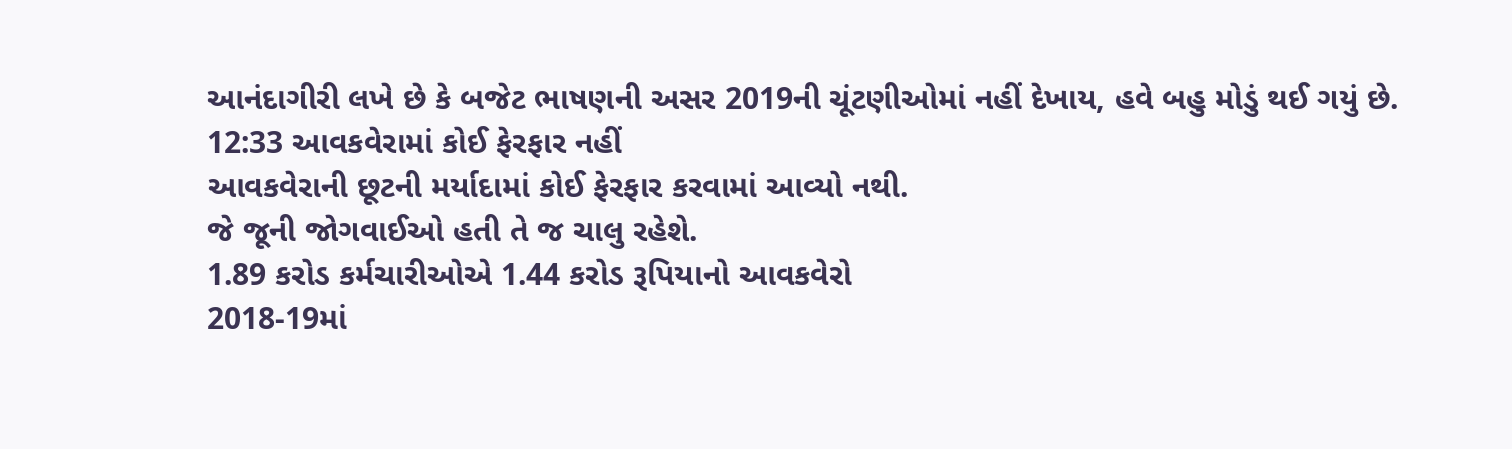આનંદાગીરી લખે છે કે બજેટ ભાષણની અસર 2019ની ચૂંટણીઓમાં નહીં દેખાય, હવે બહુ મોડું થઈ ગયું છે.
12:33 આવકવેરામાં કોઈ ફેરફાર નહીં
આવકવેરાની છૂટની મર્યાદામાં કોઈ ફેરફાર કરવામાં આવ્યો નથી.
જે જૂની જોગવાઈઓ હતી તે જ ચાલુ રહેશે.
1.89 કરોડ કર્મચારીઓએ 1.44 કરોડ રૂપિયાનો આવકવેરો
2018-19માં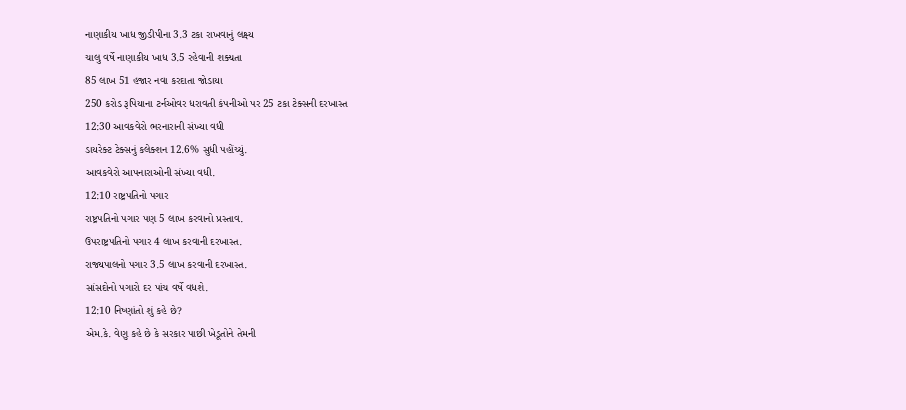નાણાકીય ખાધ જીડીપીના 3.3 ટકા રાખવાનું લક્ષ્ય
ચાલુ વર્ષે નાણાકીય ખાધ 3.5 રહેવાની શક્યતા
85 લાખ 51 હજાર નવા કરદાતા જોડાયા
250 કરોડ રૂપિયાના ટર્નઓવર ધરાવતી કંપનીઓ પર 25 ટકા ટેક્સની દરખાસ્ત
12:30 આવકવેરો ભરનારાની સંખ્યા વધી
ડાયરેક્ટ ટેક્સનું કલેક્શન 12.6% સુધી પહોંચ્યું.
આવકવેરો આપનારાઓની સંખ્યા વધી.
12:10 રાષ્ટ્રપતિનો પગાર
રાષ્ટ્રપતિનો પગાર પણ 5 લાખ કરવાનો પ્રસ્તાવ.
ઉપરાષ્ટ્રપતિનો પગાર 4 લાખ કરવાની દરખાસ્ત.
રાજ્યપાલનો પગાર 3.5 લાખ કરવાની દરખાસ્ત.
સાંસદોનો પગારો દર પાંચ વર્ષે વધશે.
12:10 નિષ્ણાંતો શું કહે છે?
એમ.કે. વેણુ કહે છે કે સરકાર પાછી ખેડૂતોને તેમની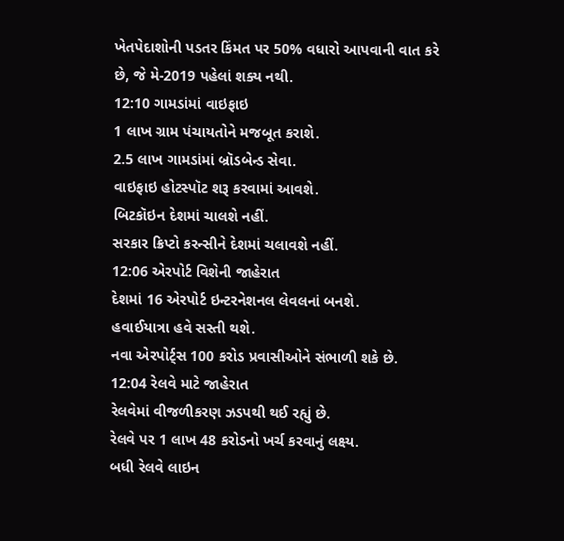ખેતપેદાશોની પડતર કિંમત પર 50% વધારો આપવાની વાત કરે છે, જે મે-2019 પહેલાં શક્ય નથી.
12:10 ગામડાંમાં વાઇફાઇ
1 લાખ ગ્રામ પંચાયતોને મજબૂત કરાશે.
2.5 લાખ ગામડાંમાં બ્રૉડબેન્ડ સેવા.
વાઇફાઇ હોટસ્પૉટ શરૂ કરવામાં આવશે.
બિટકૉઇન દેશમાં ચાલશે નહીં.
સરકાર ક્રિપ્ટો કરન્સીને દેશમાં ચલાવશે નહીં.
12:06 એરપોર્ટ વિશેની જાહેરાત
દેશમાં 16 એરપોર્ટ ઇન્ટરનેશનલ લેવલનાં બનશે.
હવાઈયાત્રા હવે સસ્તી થશે.
નવા એરપોર્ટ્સ 100 કરોડ પ્રવાસીઓને સંભાળી શકે છે.
12:04 રેલવે માટે જાહેરાત
રેલવેમાં વીજળીકરણ ઝડપથી થઈ રહ્યું છે.
રેલવે પર 1 લાખ 48 કરોડનો ખર્ચ કરવાનું લક્ષ્ય.
બધી રેલવે લાઇન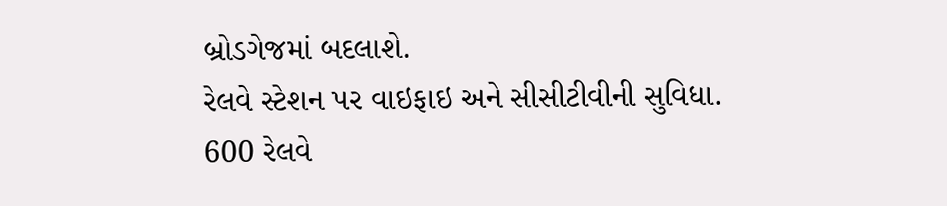બ્રોડગેજમાં બદલાશે.
રેલવે સ્ટેશન પર વાઇફાઇ અને સીસીટીવીની સુવિધા.
600 રેલવે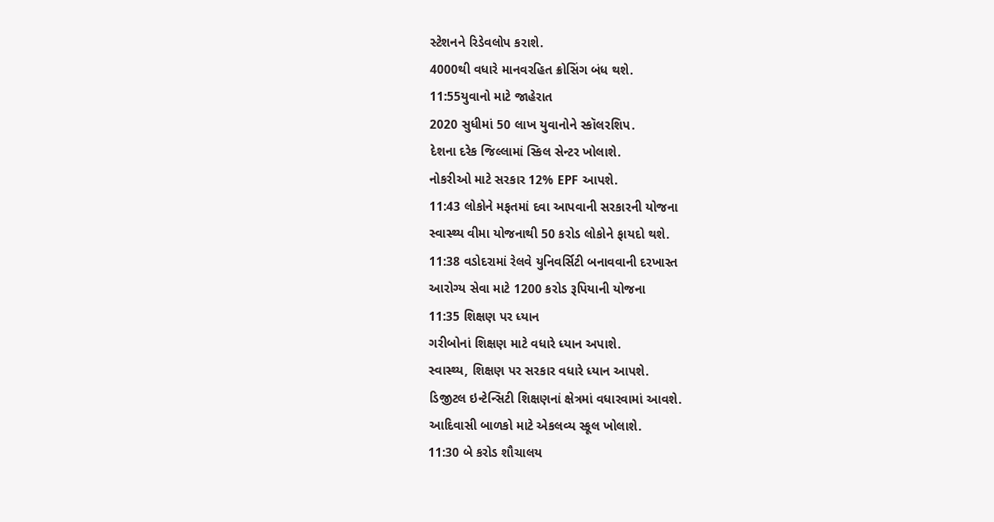સ્ટેશનને રિડેવલોપ કરાશે.
4000થી વધારે માનવરહિત ક્રોસિંગ બંધ થશે.
11:55યુવાનો માટે જાહેરાત
2020 સુધીમાં 50 લાખ યુવાનોને સ્કૉલરશિપ.
દેશના દરેક જિલ્લામાં સ્કિલ સેન્ટર ખોલાશે.
નોકરીઓ માટે સરકાર 12% EPF આપશે.
11:43 લોકોને મફતમાં દવા આપવાની સરકારની યોજના
સ્વાસ્થ્ય વીમા યોજનાથી 50 કરોડ લોકોને ફાયદો થશે.
11:38 વડોદરામાં રેલવે યુનિવર્સિટી બનાવવાની દરખાસ્ત
આરોગ્ય સેવા માટે 1200 કરોડ રૂપિયાની યોજના
11:35 શિક્ષણ પર ધ્યાન
ગરીબોનાં શિક્ષણ માટે વધારે ધ્યાન અપાશે.
સ્વાસ્થ્ય, શિક્ષણ પર સરકાર વધારે ધ્યાન આપશે.
ડિજીટલ ઇન્ટેન્સિટી શિક્ષણનાં ક્ષેત્રમાં વધારવામાં આવશે.
આદિવાસી બાળકો માટે એકલવ્ય સ્કૂલ ખોલાશે.
11:30 બે કરોડ શૌચાલય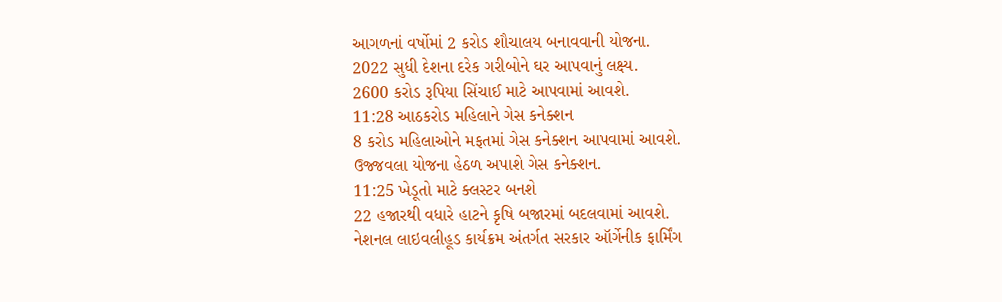આગળનાં વર્ષોમાં 2 કરોડ શૌચાલય બનાવવાની યોજના.
2022 સુધી દેશના દરેક ગરીબોને ઘર આપવાનું લક્ષ્ય.
2600 કરોડ રૂપિયા સિંચાઈ માટે આપવામાં આવશે.
11:28 આઠકરોડ મહિલાને ગેસ કનેક્શન
8 કરોડ મહિલાઓને મફતમાં ગેસ કનેક્શન આપવામાં આવશે.
ઉજ્જવલા યોજના હેઠળ અપાશે ગેસ કનેક્શન.
11:25 ખેડૂતો માટે ક્લસ્ટર બનશે
22 હજારથી વધારે હાટને કૃષિ બજારમાં બદલવામાં આવશે.
નેશનલ લાઇવલીહૂડ કાર્યક્રમ અંતર્ગત સરકાર ઑર્ગેનીક ફાર્મિંગ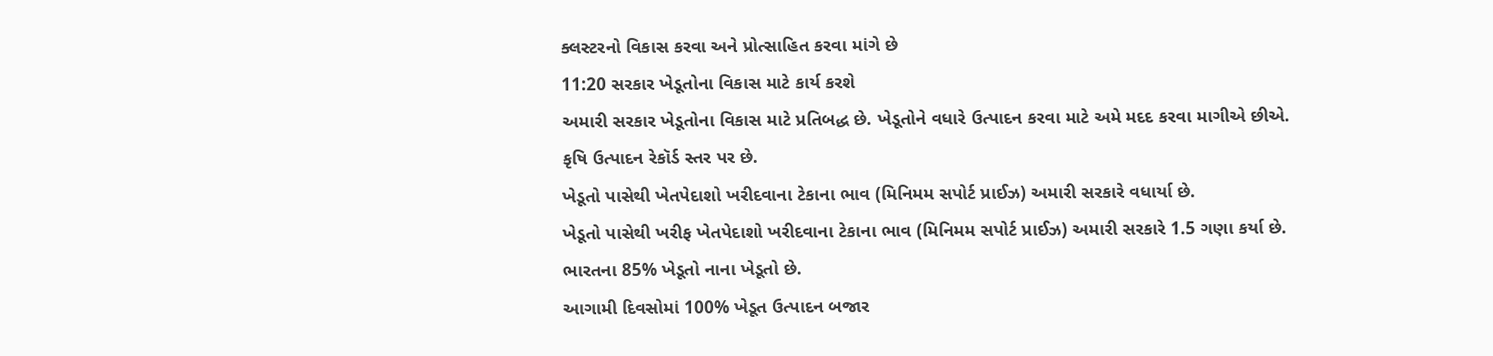ક્લસ્ટરનો વિકાસ કરવા અને પ્રોત્સાહિત કરવા માંગે છે
11:20 સરકાર ખેડૂતોના વિકાસ માટે કાર્ય કરશે
અમારી સરકાર ખેડૂતોના વિકાસ માટે પ્રતિબદ્ધ છે. ખેડૂતોને વધારે ઉત્પાદન કરવા માટે અમે મદદ કરવા માગીએ છીએ.
કૃષિ ઉત્પાદન રેકૉર્ડ સ્તર પર છે.
ખેડૂતો પાસેથી ખેતપેદાશો ખરીદવાના ટેકાના ભાવ (મિનિમમ સપોર્ટ પ્રાઈઝ) અમારી સરકારે વધાર્યા છે.
ખેડૂતો પાસેથી ખરીફ ખેતપેદાશો ખરીદવાના ટેકાના ભાવ (મિનિમમ સપોર્ટ પ્રાઈઝ) અમારી સરકારે 1.5 ગણા કર્યા છે.
ભારતના 85% ખેડૂતો નાના ખેડૂતો છે.
આગામી દિવસોમાં 100% ખેડૂત ઉત્પાદન બજાર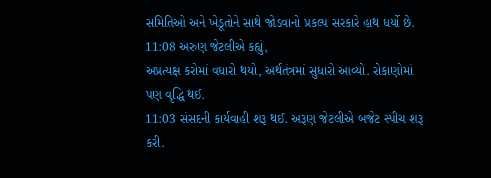સમિતિઓ અને ખેડૂતોને સાથે જોડવાનો પ્રકલ્પ સરકારે હાથ ધર્યો છે.
11:08 અરુણ જેટલીએ કહ્યું,
અપ્રત્યક્ષ કરોમાં વધારો થયો, અર્થતંત્રમાં સુધારો આવ્યો. રોકાણોમાં પણ વૃદ્ધિ થઈ.
11:03 સંસદની કાર્યવાહી શરૂ થઈ. અરૂણ જેટલીએ બજેટ સ્પીચ શરૂ કરી.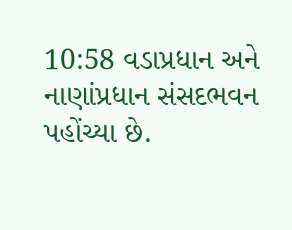10:58 વડાપ્રધાન અને નાણાંપ્રધાન સંસદભવન પહોંચ્યા છે.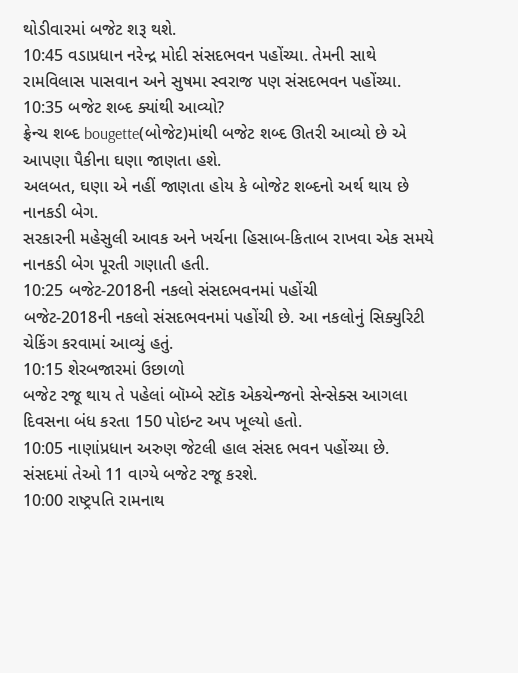થોડીવારમાં બજેટ શરૂ થશે.
10:45 વડાપ્રધાન નરેન્દ્ર મોદી સંસદભવન પહોંચ્યા. તેમની સાથે રામવિલાસ પાસવાન અને સુષમા સ્વરાજ પણ સંસદભવન પહોંચ્યા.
10:35 બજેટ શબ્દ ક્યાંથી આવ્યો?
ફ્રેન્ચ શબ્દ bougette(બોજેટ)માંથી બજેટ શબ્દ ઊતરી આવ્યો છે એ આપણા પૈકીના ઘણા જાણતા હશે.
અલબત, ઘણા એ નહીં જાણતા હોય કે બોજેટ શબ્દનો અર્થ થાય છે નાનકડી બેગ.
સરકારની મહેસુલી આવક અને ખર્ચના હિસાબ-કિતાબ રાખવા એક સમયે નાનકડી બેગ પૂરતી ગણાતી હતી.
10:25 બજેટ-2018ની નકલો સંસદભવનમાં પહોંચી
બજેટ-2018ની નકલો સંસદભવનમાં પહોંચી છે. આ નકલોનું સિક્યુરિટી ચેકિંગ કરવામાં આવ્યું હતું.
10:15 શેરબજારમાં ઉછાળો
બજેટ રજૂ થાય તે પહેલાં બૉમ્બે સ્ટૉક એકચેન્જનો સેન્સેક્સ આગલા દિવસના બંધ કરતા 150 પોઇન્ટ અપ ખૂલ્યો હતો.
10:05 નાણાંપ્રધાન અરુણ જેટલી હાલ સંસદ ભવન પહોંચ્યા છે. સંસદમાં તેઓ 11 વાગ્યે બજેટ રજૂ કરશે.
10:00 રાષ્ટ્રપતિ રામનાથ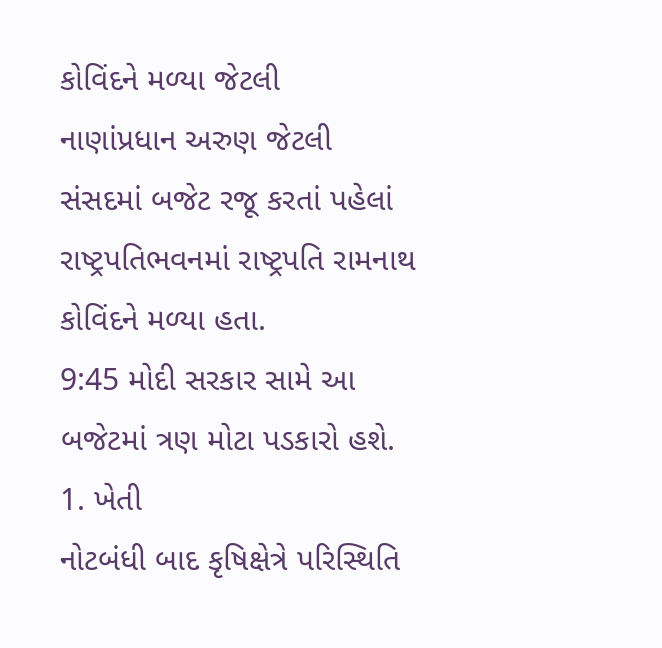કોવિંદને મળ્યા જેટલી
નાણાંપ્રધાન અરુણ જેટલી સંસદમાં બજેટ રજૂ કરતાં પહેલાં રાષ્ટ્રપતિભવનમાં રાષ્ટ્રપતિ રામનાથ કોવિંદને મળ્યા હતા.
9:45 મોદી સરકાર સામે આ બજેટમાં ત્રણ મોટા પડકારો હશે.
1. ખેતી
નોટબંધી બાદ કૃષિક્ષેત્રે પરિસ્થિતિ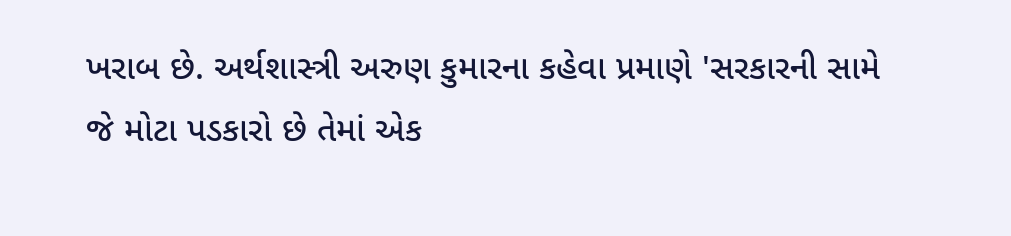ખરાબ છે. અર્થશાસ્ત્રી અરુણ કુમારના કહેવા પ્રમાણે 'સરકારની સામે જે મોટા પડકારો છે તેમાં એક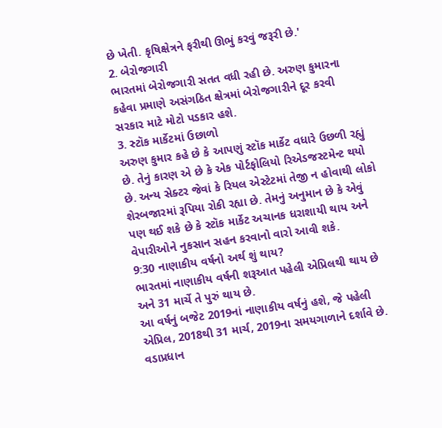છે ખેતી. કૃષિક્ષેત્રને ફરીથી ઊભું કરવું જરૂરી છે.'
2. બેરોજગારી
ભારતમાં બેરોજગારી સતત વધી રહી છે. અરુણ કુમારના કહેવા પ્રમાણે અસંગઠિત ક્ષેત્રમાં બેરોજગારીને દૂર કરવી સરકાર માટે મોટો પડકાર હશે.
3. સ્ટૉક માર્કેટમાં ઉછાળો
અરુણ કુમાર કહે છે કે આપણું સ્ટૉક માર્કેટ વધારે ઉછળી રહ્યું છે. તેનું કારણ એ છે કે એક પોર્ટફોલિયો રિએડજસ્ટમેન્ટ થયો છે. અન્ય સેક્ટર જેવાં કે રિયલ એસ્ટેટમાં તેજી ન હોવાથી લોકો શેરબજારમાં રૂપિયા રોકી રહ્યા છે. તેમનું અનુમાન છે કે એવું પણ થઈ શકે છે કે સ્ટૉક માર્કેટ અચાનક ધરાશાયી થાય અને વેપારીઓને નુકસાન સહન કરવાનો વારો આવી શકે.
9:30 નાણાકીય વર્ષનો અર્થ શું થાય?
ભારતમાં નાણાકીય વર્ષની શરૂઆત પહેલી એપ્રિલથી થાય છે અને 31 માર્ચે તે પુરું થાય છે.
આ વર્ષનું બજેટ 2019નાં નાણાકીય વર્ષનું હશે, જે પહેલી એપ્રિલ, 2018થી 31 માર્ચ, 2019ના સમયગાળાને દર્શાવે છે.
વડાપ્રધાન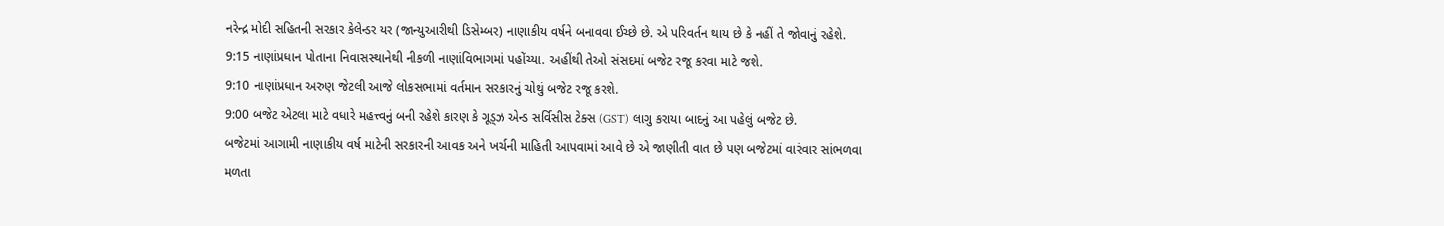નરેન્દ્ર મોદી સહિતની સરકાર કેલેન્ડર યર (જાન્યુઆરીથી ડિસેમ્બર) નાણાકીય વર્ષને બનાવવા ઈચ્છે છે. એ પરિવર્તન થાય છે કે નહીં તે જોવાનું રહેશે.
9:15 નાણાંપ્રધાન પોતાના નિવાસસ્થાનેથી નીકળી નાણાંવિભાગમાં પહોંચ્યા. અહીંથી તેઓ સંસદમાં બજેટ રજૂ કરવા માટે જશે.
9:10 નાણાંપ્રધાન અરુણ જેટલી આજે લોકસભામાં વર્તમાન સરકારનું ચોથું બજેટ રજૂ કરશે.
9:00 બજેટ એટલા માટે વધારે મહત્ત્વનું બની રહેશે કારણ કે ગૂડ્ઝ એન્ડ સર્વિસીસ ટેક્સ (GST) લાગુ કરાયા બાદનું આ પહેલું બજેટ છે.
બજેટમાં આગામી નાણાકીય વર્ષ માટેની સરકારની આવક અને ખર્ચની માહિતી આપવામાં આવે છે એ જાણીતી વાત છે પણ બજેટમાં વારંવાર સાંભળવા મળતા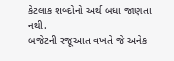કેટલાક શબ્દોનો અર્થ બધા જાણતા નથી.
બજેટની રજૂઆત વખતે જે અનેક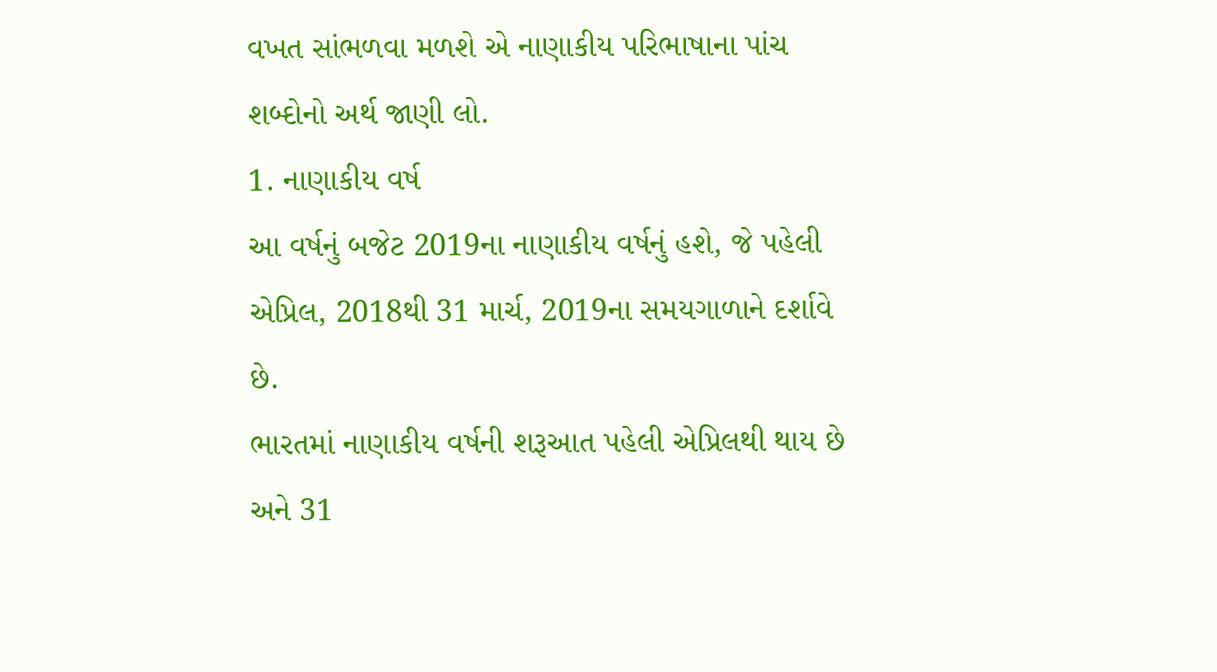વખત સાંભળવા મળશે એ નાણાકીય પરિભાષાના પાંચ શબ્દોનો અર્થ જાણી લો.
1. નાણાકીય વર્ષ
આ વર્ષનું બજેટ 2019ના નાણાકીય વર્ષનું હશે, જે પહેલી એપ્રિલ, 2018થી 31 માર્ચ, 2019ના સમયગાળાને દર્શાવે છે.
ભારતમાં નાણાકીય વર્ષની શરૂઆત પહેલી એપ્રિલથી થાય છે અને 31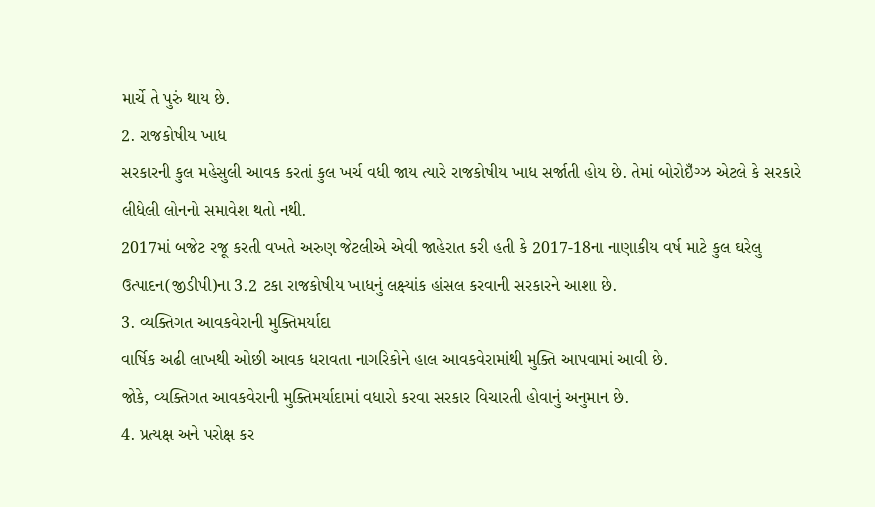માર્ચે તે પુરું થાય છે.
2. રાજકોષીય ખાધ
સરકારની કુલ મહેસુલી આવક કરતાં કુલ ખર્ચ વધી જાય ત્યારે રાજકોષીય ખાધ સર્જાતી હોય છે. તેમાં બોરોઇઁગ્ઝ એટલે કે સરકારે લીધેલી લોનનો સમાવેશ થતો નથી.
2017માં બજેટ રજૂ કરતી વખતે અરુણ જેટલીએ એવી જાહેરાત કરી હતી કે 2017-18ના નાણાકીય વર્ષ માટે કુલ ઘરેલુ ઉત્પાદન(જીડીપી)ના 3.2 ટકા રાજકોષીય ખાધનું લક્ષ્યાંક હાંસલ કરવાની સરકારને આશા છે.
3. વ્યક્તિગત આવકવેરાની મુક્તિમર્યાદા
વાર્ષિક અઢી લાખથી ઓછી આવક ધરાવતા નાગરિકોને હાલ આવકવેરામાંથી મુક્તિ આપવામાં આવી છે.
જોકે, વ્યક્તિગત આવકવેરાની મુક્તિમર્યાદામાં વધારો કરવા સરકાર વિચારતી હોવાનું અનુમાન છે.
4. પ્રત્યક્ષ અને પરોક્ષ કર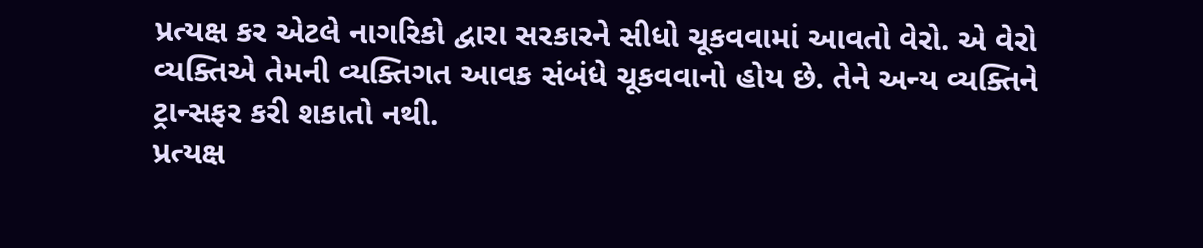પ્રત્યક્ષ કર એટલે નાગરિકો દ્વારા સરકારને સીધો ચૂકવવામાં આવતો વેરો. એ વેરો વ્યક્તિએ તેમની વ્યક્તિગત આવક સંબંધે ચૂકવવાનો હોય છે. તેને અન્ય વ્યક્તિને ટ્રાન્સફર કરી શકાતો નથી.
પ્રત્યક્ષ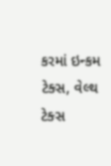કરમાં ઇન્કમ ટેક્સ, વેલ્થ ટેક્સ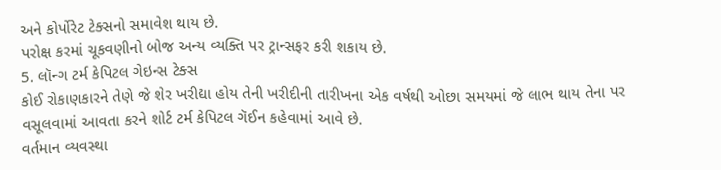અને કોર્પોરેટ ટેક્સનો સમાવેશ થાય છે.
પરોક્ષ કરમાં ચૂકવણીનો બોજ અન્ય વ્યક્તિ પર ટ્રાન્સફર કરી શકાય છે.
5. લૉન્ગ ટર્મ કેપિટલ ગેઇન્સ ટેક્સ
કોઈ રોકાણકારને તેણે જે શેર ખરીદ્યા હોય તેની ખરીદીની તારીખના એક વર્ષથી ઓછા સમયમાં જે લાભ થાય તેના પર વસૂલવામાં આવતા કરને શોર્ટ ટર્મ કેપિટલ ગૅઈન કહેવામાં આવે છે.
વર્તમાન વ્યવસ્થા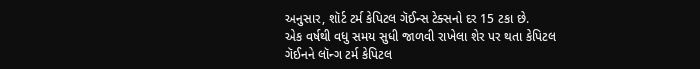અનુસાર, શૉર્ટ ટર્મ કેપિટલ ગૅઈન્સ ટેક્સનો દર 15 ટકા છે.
એક વર્ષથી વધુ સમય સુધી જાળવી રાખેલા શેર પર થતા કેપિટલ ગૅઈનને લૉન્ગ ટર્મ કેપિટલ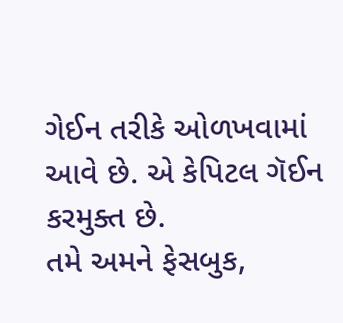ગેઈન તરીકે ઓળખવામાં આવે છે. એ કેપિટલ ગૅઈન કરમુક્ત છે.
તમે અમને ફેસબુક,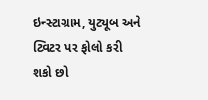ઇન્સ્ટાગ્રામ, યુટ્યૂબ અને ટ્વિટર પર ફોલો કરી શકો છો